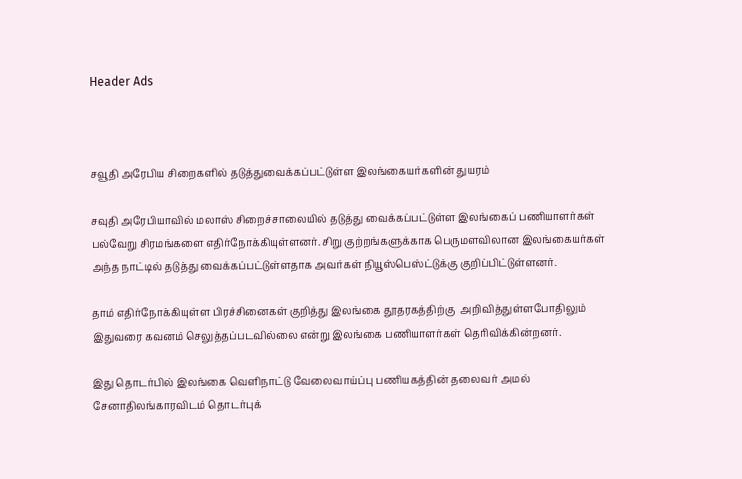Header Ads



சவூதி அரேபிய சிறைகளில் தடுத்துவைக்கப்பட்டுள்ள இலங்கையர்களின் துயரம்

சவுதி அரேபியாவில் மலாஸ் சிறைச்சாலையில் தடுத்து வைக்கப்பட்டுள்ள இலங்கைப் பணியாளர்கள் பல்வேறு சிரமங்களை எதிர்நோக்கியுள்ளனர். சிறு குற்றங்களுக்காக பெருமளவிலான இலங்கையர்கள் அந்த நாட்டில் தடுத்து வைக்கப்பட்டுள்ளதாக அவர்கள் நியூஸ்பெஸ்ட்டுக்கு குறிப்பிட்டுள்ளனர்.

தாம் எதிர்நோக்கியுள்ள பிரச்சினைகள் குறித்து இலங்கை தூதரகத்திற்கு  அறிவித்துள்ளபோதிலும் இதுவரை கவனம் செலுத்தப்படவில்லை என்று இலங்கை பணியாளர்கள் தெரிவிக்கின்றனர்.

இது தொடர்பில் இலங்கை வெளிநாட்டு வேலைவாய்ப்பு பணியகத்தின் தலைவர் அமல் சேனாதிலங்காரவிடம் தொடர்புக்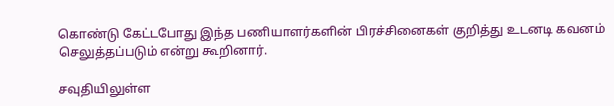கொண்டு கேட்டபோது இந்த பணியாளர்களின் பிரச்சினைகள் குறித்து உடனடி கவனம் செலுத்தப்படும் என்று கூறினார்.

சவுதியிலுள்ள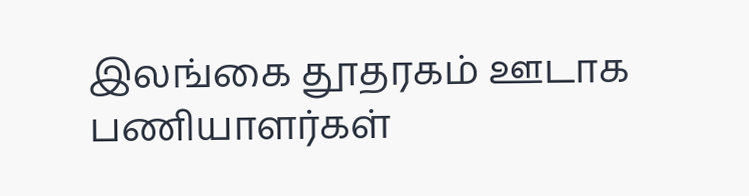இலங்கை தூதரகம் ஊடாக  பணியாளர்கள்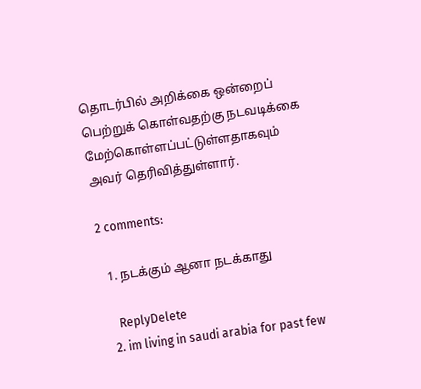தொடர்பில் அறிக்கை ஒன்றைப் பெற்றுக் கொள்வதற்கு நடவடிக்கை மேற்கொள்ளப்பட்டுள்ளதாகவும் அவர் தெரிவித்துள்ளார்.

2 comments:

  1. நடக்கும் ஆனா நடக்காது

    ReplyDelete
  2. im living in saudi arabia for past few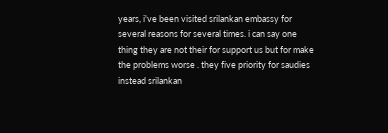years, i've been visited srilankan embassy for several reasons for several times. i can say one thing they are not their for support us but for make the problems worse . they five priority for saudies instead srilankan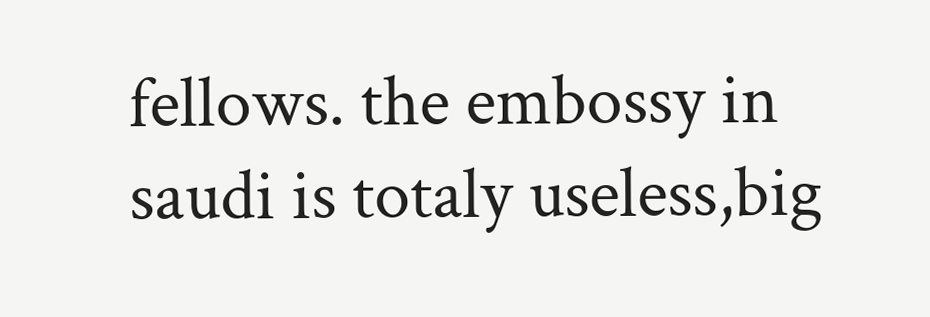fellows. the embossy in saudi is totaly useless,big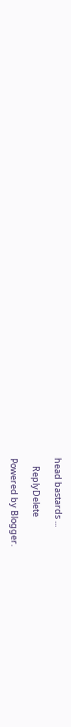head bastards ...

    ReplyDelete

Powered by Blogger.